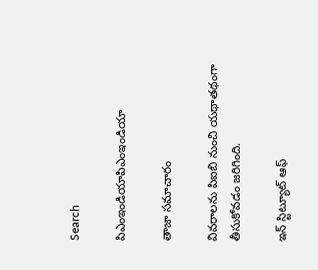Search

పిఎంఇండియాపిఎంఇండియా

తాజా స‌మాచారం

వివరాలను పిఐబి నుంచి యథాతథంగా తీసుకోవడం జరిగింది.

ఇన్ స్టిట్యూట్ ఆఫ్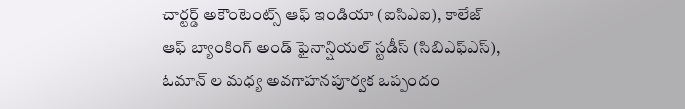చార్టర్డ్ అకౌంటెంట్స్ ఆఫ్ ఇండియా (ఐసిఎఐ), కాలేజ్ ఆఫ్ బ్యాంకింగ్ అండ్ ఫైనాన్షియల్ స్టడీస్ (సిబిఎఫ్ఎస్), ఓమాన్ ల మ‌ధ్య అవ‌గాహ‌నపూర్వక ఒప్పందం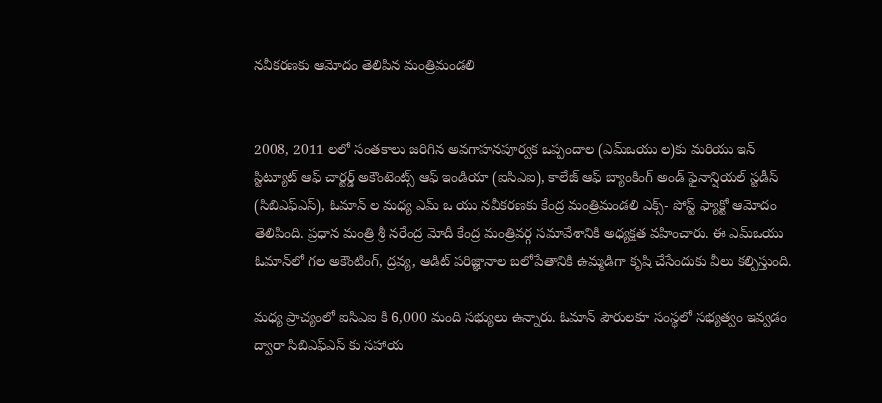న‌వీక‌ర‌ణ‌కు ఆమోదం తెలిపిన మంత్రిమండ‌లి


2008, 2011 లలో సంతకాలు జరిగిన అవ‌గాహ‌నపూర్వక ఒప్పందాల (ఎమ్ఒయు ల)కు మరియు ఇన్ స్టిట్యూట్ ఆఫ్ చార్టర్డ్ అకౌంటెంట్స్ ఆఫ్ ఇండియా (ఐసిఎఐ), కాలేజ్ ఆఫ్ బ్యాంకింగ్ అండ్ ఫైనాన్షియల్ స్టడీస్ (సిబిఎఫ్ఎస్), ఓమాన్ ల మ‌ధ్య ఎమ్ ఒ యు న‌వీక‌ర‌ణ‌కు కేంద్ర మంత్రిమండలి ఎక్స్- పోస్ట్ ఫ్యాక్టో ఆమోదం తెలిపింది. ప్ర‌ధాన మంత్రి శ్రీ న‌రేంద్ర మోదీ కేంద్ర మంత్రివ‌ర్గ స‌మావేశానికి అధ్య‌క్ష‌త వ‌హించారు. ఈ ఎమ్ఒయు ఓమాన్‌లో గ‌ల అకౌంటింగ్‌, ద్ర‌వ్య‌, ఆడిట్ ప‌రిజ్ఞానాల బ‌లోపేతానికి ఉమ్మ‌డిగా కృషి చేసేందుకు వీలు క‌ల్పిస్తుంది.

మ‌ధ్య‌ ప్రాచ్యంలో ఐసిఎఐ కి 6,000 మంది స‌భ్యులు ఉన్నారు. ఓమాన్ పౌరుల‌కూ సంస్థ‌లో స‌భ్య‌త్వం ఇవ్వ‌డం ద్వారా సిబిఎఫ్ఎస్ కు స‌హాయ‌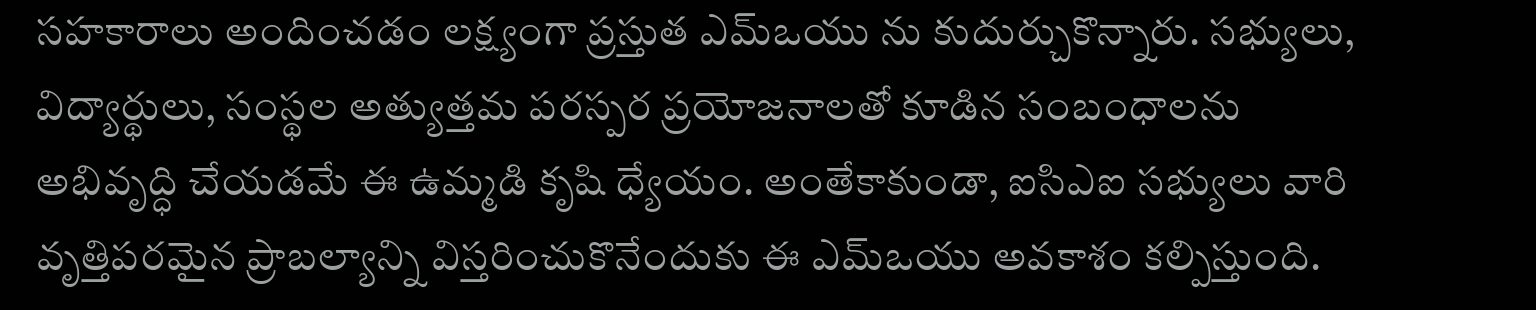స‌హ‌కారాలు అందించ‌డం ల‌క్ష్యంగా ప్ర‌స్తుత ఎమ్ఒయు ను కుదుర్చుకొన్నారు. స‌భ్యులు, విద్యార్థులు, సంస్థ‌ల అత్యుత్త‌మ ప‌ర‌స్ప‌ర ప్ర‌యోజనాలతో కూడిన సంబంధాల‌ను అభివృద్ధి చేయ‌డ‌మే ఈ ఉమ్మ‌డి కృషి ధ్యేయం. అంతేకాకుండా, ఐసిఎఐ స‌భ్యులు వారి వృత్తిప‌ర‌మైన ప్రాబ‌ల్యాన్ని విస్త‌రించుకొనేందుకు ఈ ఎమ్ఒయు అవ‌కాశం క‌ల్పిస్తుంది.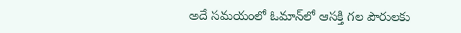అదే స‌మ‌యంలో ఓమాన్‌లో ఆస‌క్తి గ‌ల పౌరుల‌కు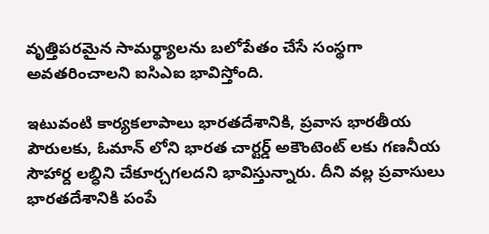వృత్తిప‌ర‌మైన సామ‌ర్థ్యాలను బ‌లోపేతం చేసే సంస్థ‌గా అవ‌త‌రించాల‌ని ఐసిఎఐ భావిస్తోంది.

ఇటువంటి కార్య‌క‌లాపాలు భార‌తదేశానికి, ప్ర‌వాస భార‌తీయ పౌరుల‌కు, ఓమాన్ లోని భార‌త చార్ట‌ర్డ్ అకౌంటెంట్ లకు గ‌ణ‌నీయ సౌహార్ద ల‌బ్ధిని చేకూర్చ‌గ‌ల‌ద‌ని భావిస్తున్నారు. దీని వ‌ల్ల ప్ర‌వాసులు భార‌తదేశానికి పంపే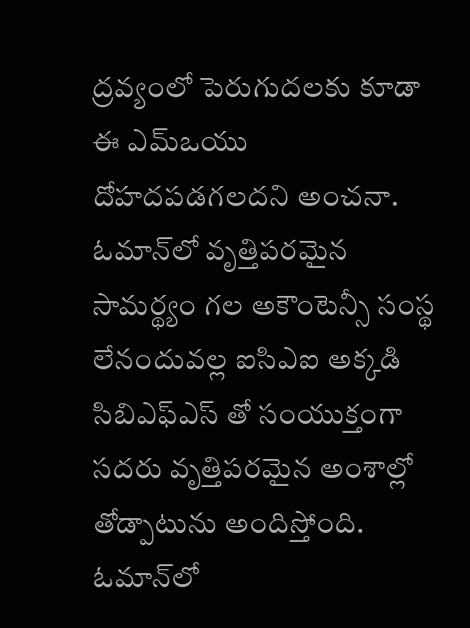ద్ర‌వ్యంలో పెరుగుద‌లకు కూడా ఈ ఎమ్ఒయు దోహ‌ద‌ప‌డ‌గ‌ల‌ద‌ని అంచ‌నా. ఓమాన్‌లో వృత్తిప‌ర‌మైన సామ‌ర్థ్యం గ‌ల అకౌంటెన్సీ సంస్థ లేనందువ‌ల్ల ఐసిఎఐ అక్క‌డి సిబిఎఫ్ఎస్ తో సంయుక్తంగా స‌ద‌రు వృత్తిప‌ర‌మైన అంశాల్లో తోడ్పాటును అందిస్తోంది. ఓమాన్‌లో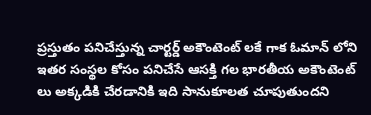ప్ర‌స్తుతం ప‌నిచేస్తున్న చార్ట‌ర్డ్ అకౌంటెంట్ లకే గాక ఓమాన్‌ లోని ఇత‌ర సంస్థ‌ల కోసం ప‌నిచేసే ఆస‌క్తి గ‌ల భార‌తీయ అకౌంటెంట్ లు అక్క‌డికి చేరడానికి ఇది సానుకూలత‌ చూపుతుంద‌ని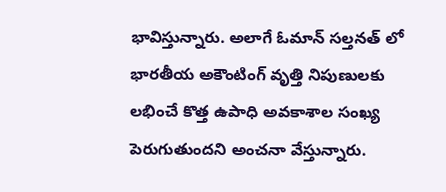భావిస్తున్నారు. అలాగే ఓమాన్ సల్తనత్ లో భార‌తీయ అకౌంటింగ్ వృత్తి నిపుణుల‌కు ల‌భించే కొత్త ఉపాధి అవ‌కాశాల సంఖ్య పెరుగుతుంద‌ని అంచ‌నా వేస్తున్నారు.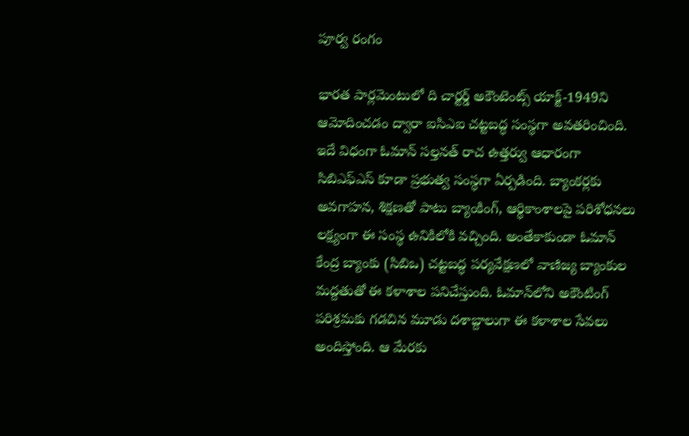పూర్వ రంగం

భార‌త పార్ల‌మెంటులో ది చార్ట‌ర్డ్ అకౌంటెంట్స్ యాక్ట్‌-1949ని ఆమోదించ‌డం ద్వారా ఐసిఎఐ చట్ట‌బ‌ద్ధ సంస్థగా అవ‌త‌రించింది. ఇదే విధంగా ఓమాన్ సల్తనత్ రాచ ఉత్త‌ర్వు ఆధారంగా సిబిఎఫ్ఎస్ కూడా ప్ర‌భుత్వ సంస్థ‌గా ఏర్ప‌డింది. బ్యాంక‌ర్ల‌కు అవ‌గాహ‌న‌, శిక్ష‌ణతో పాటు బ్యాంకింగ్‌, ఆర్థికాంశాల‌పై ప‌రిశోధ‌న‌లు ల‌క్ష్యంగా ఈ సంస్థ ఉనికిలోకి వ‌చ్చింది. అంతేకాకుండా ఓమాన్ కేంద్ర బ్యాంకు (సిబిఒ) చ‌ట్ట‌బ‌ద్ధ ప‌ర్య‌వేక్ష‌ణ‌లో వాణిజ్య బ్యాంకుల మ‌ద్ద‌తుతో ఈ క‌ళాశాల‌ ప‌నిచేస్తుంది. ఓమాన్‌లోని అకౌంటింగ్ ప‌రిశ్ర‌మ‌కు గ‌డ‌చిన మూడు ద‌శాబ్దాలుగా ఈ క‌ళాశాల సేవ‌లు అందిస్తోంది. ఆ మేర‌కు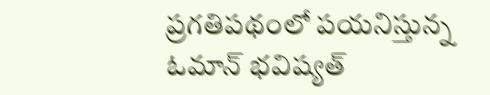ప్ర‌గ‌తిప‌థంలో ప‌య‌నిస్తున్న ఓమాన్ భ‌విష్య‌త్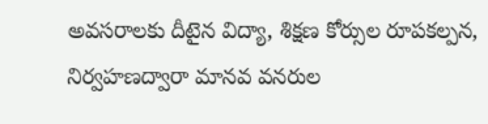అవ‌స‌రాల‌కు దీటైన విద్యా, శిక్ష‌ణ కోర్సుల రూప‌క‌ల్ప‌న‌, నిర్వ‌హ‌ణ‌ద్వారా మాన‌వ వ‌న‌రుల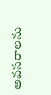అవ‌స‌రాల‌ను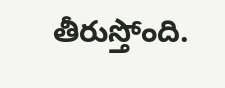తీరుస్తోంది.